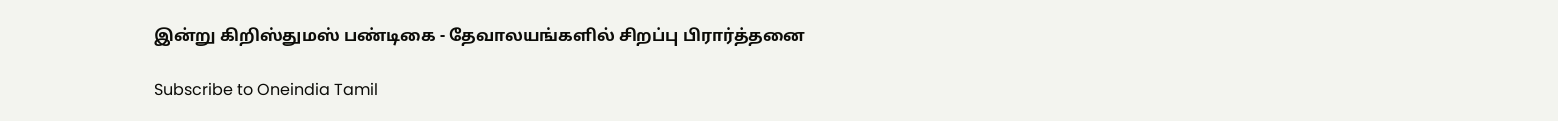இன்று கிறிஸ்துமஸ் பண்டிகை - தேவாலயங்களில் சிறப்பு பிரார்த்தனை

Subscribe to Oneindia Tamil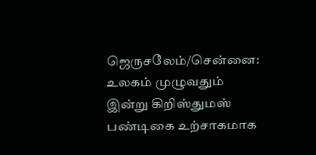ஜெருசலேம்/சென்னை: உலகம் முழுவதும் இன்று கிறிஸ்துமஸ் பண்டிகை உற்சாகமாக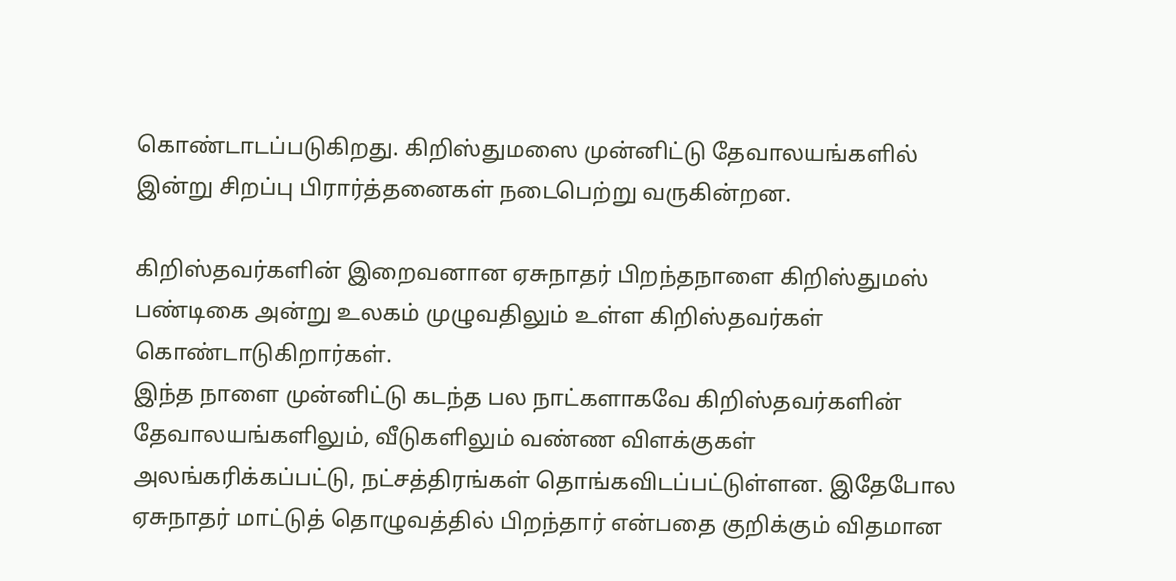கொண்டாடப்படுகிறது. கிறிஸ்துமஸை முன்னிட்டு தேவாலயங்களில் இன்று சிறப்பு பிரார்த்தனைகள் நடைபெற்று வருகின்றன.

கிறிஸ்தவர்களின் இறைவனான ஏசுநாதர் பிறந்தநாளை கிறிஸ்துமஸ் பண்டிகை அன்று உலகம் முழுவதிலும் உள்ள கிறிஸ்தவர்கள் கொண்டாடுகிறார்கள்.
இந்த நாளை முன்னிட்டு கடந்த பல நாட்களாகவே கிறிஸ்தவர்களின் தேவாலயங்களிலும், வீடுகளிலும் வண்ண விளக்குகள் அலங்கரிக்கப்பட்டு, நட்சத்திரங்கள் தொங்கவிடப்பட்டுள்ளன. இதேபோல ஏசுநாதர் மாட்டுத் தொழுவத்தில் பிறந்தார் என்பதை குறிக்கும் விதமான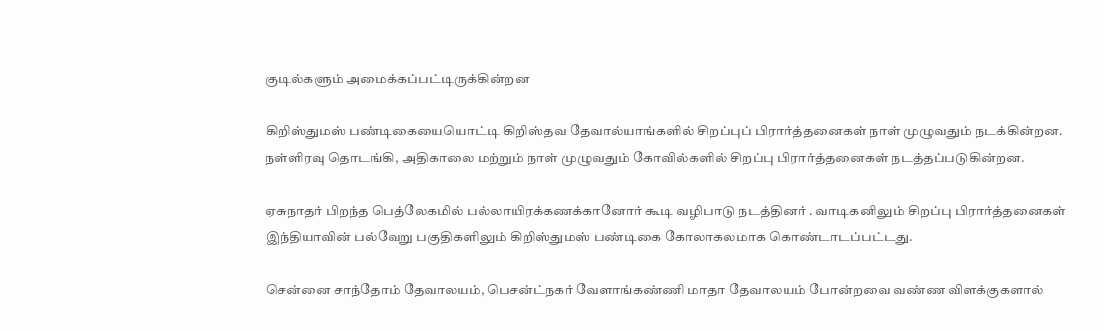குடில்களும் அமைக்கப்பட்டிருக்கின்றன

கிறிஸ்துமஸ் பண்டிகையையொட்டி கிறிஸ்தவ தேவால்யாங்களில் சிறப்புப் பிரார்த்தனைகள் நாள் முழுவதும் நடக்கின்றன. நள்ளிரவு தொடங்கி, அதிகாலை மற்றும் நாள் முழுவதும் கோவில்களில் சிறப்பு பிரார்த்தனைகள் நடத்தப்படுகின்றன.

ஏசுநாதர் பிறந்த பெத்லேகமில் பல்லாயிரக்கணக்கானோர் கூடி வழிபாடு நடத்தினர் . வாடிகனிலும் சிறப்பு பிரார்த்தனைகள் இந்தியாவின் பல்வேறு பகுதிகளிலும் கிறிஸ்துமஸ் பண்டிகை கோலாகலமாக கொண்டாடப்பட்டது.

சென்னை சாந்தோம் தேவாலயம், பெசன்ட்நகர் வேளாங்கண்ணி மாதா தேவாலயம் போன்றவை வண்ண விளக்குகளால்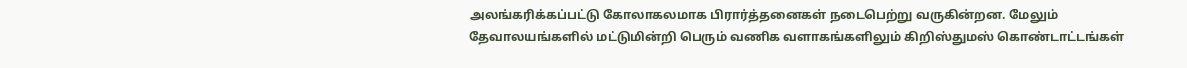அலங்கரிக்கப்பட்டு கோலாகலமாக பிரார்த்தனைகள் நடைபெற்று வருகின்றன. மேலும் தேவாலயங்களில் மட்டுமின்றி பெரும் வணிக வளாகங்களிலும் கிறிஸ்துமஸ் கொண்டாட்டங்கள்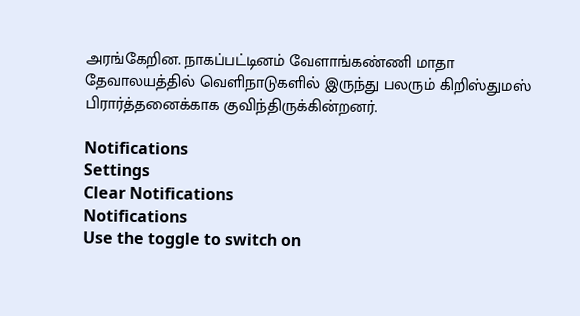அரங்கேறின. நாகப்பட்டினம் வேளாங்கண்ணி மாதா தேவாலயத்தில் வெளிநாடுகளில் இருந்து பலரும் கிறிஸ்துமஸ் பிரார்த்தனைக்காக குவிந்திருக்கின்றனர்.

Notifications
Settings
Clear Notifications
Notifications
Use the toggle to switch on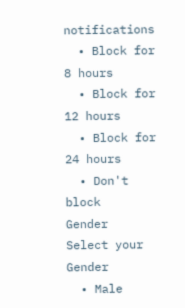notifications
  • Block for 8 hours
  • Block for 12 hours
  • Block for 24 hours
  • Don't block
Gender
Select your Gender
  • Male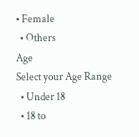• Female
  • Others
Age
Select your Age Range
  • Under 18
  • 18 to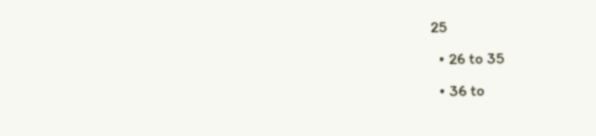25
  • 26 to 35
  • 36 to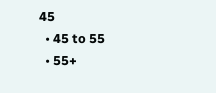45
  • 45 to 55
  • 55+